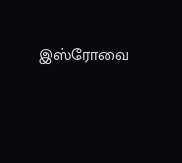இஸ்ரோவை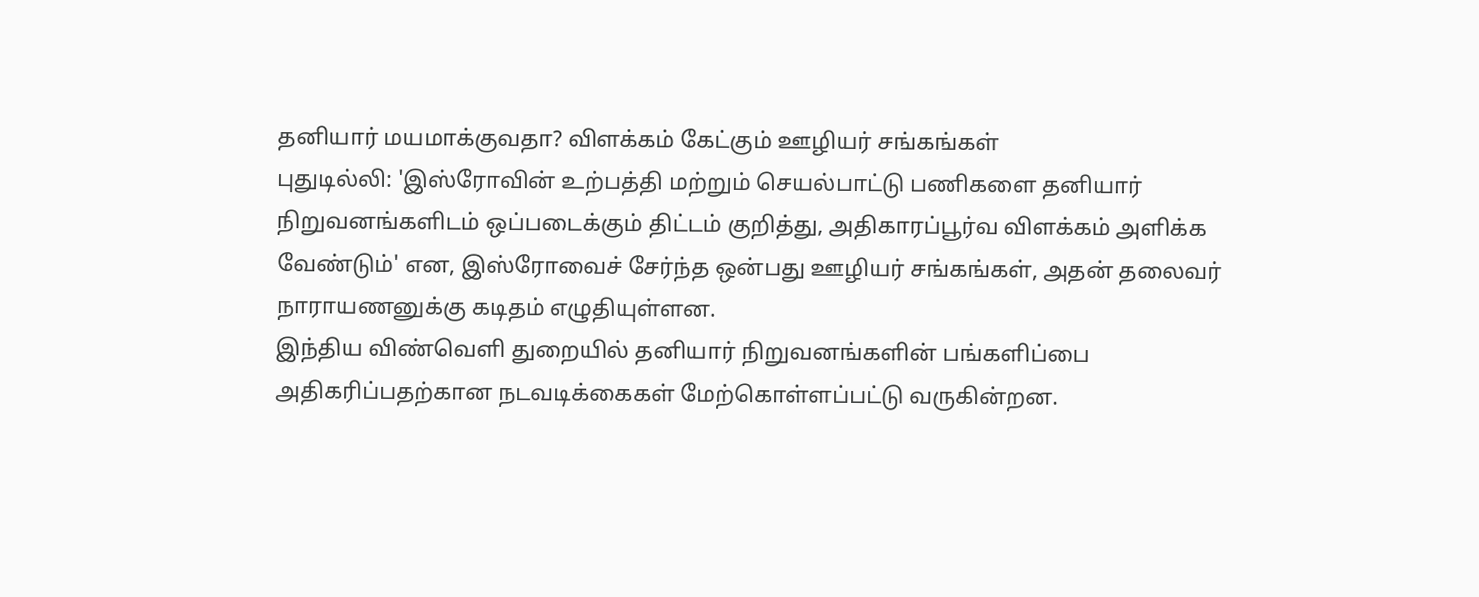தனியார் மயமாக்குவதா? விளக்கம் கேட்கும் ஊழியர் சங்கங்கள்
புதுடில்லி: 'இஸ்ரோவின் உற்பத்தி மற்றும் செயல்பாட்டு பணிகளை தனியார் நிறுவனங்களிடம் ஒப்படைக்கும் திட்டம் குறித்து, அதிகாரப்பூர்வ விளக்கம் அளிக்க வேண்டும்' என, இஸ்ரோவைச் சேர்ந்த ஒன்பது ஊழியர் சங்கங்கள், அதன் தலைவர் நாராயணனுக்கு கடிதம் எழுதியுள்ளன.
இந்திய விண்வெளி துறையில் தனியார் நிறுவனங்களின் பங்களிப்பை அதிகரிப்பதற்கான நடவடிக்கைகள் மேற்கொள்ளப்பட்டு வருகின்றன.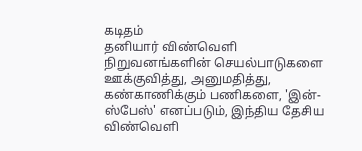கடிதம்
தனியார் விண்வெளி நிறுவனங்களின் செயல்பாடுகளை ஊக்குவித்து, அனுமதித்து, கண்காணிக்கும் பணிகளை, 'இன்-ஸ்பேஸ்' எனப்படும், இந்திய தேசிய விண்வெளி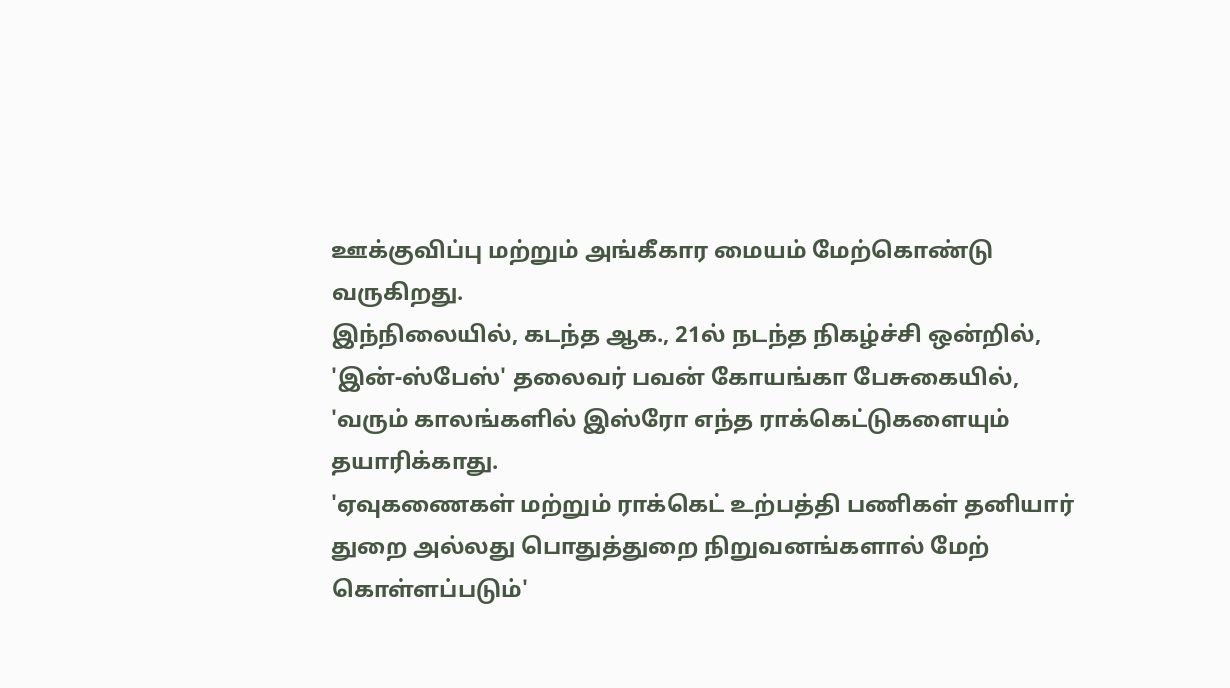ஊக்குவிப்பு மற்றும் அங்கீகார மையம் மேற்கொண்டு வருகிறது.
இந்நிலையில், கடந்த ஆக., 21ல் நடந்த நிகழ்ச்சி ஒன்றில், 'இன்-ஸ்பேஸ்' தலைவர் பவன் கோயங்கா பேசுகையில், 'வரும் காலங்களில் இஸ்ரோ எந்த ராக்கெட்டுகளையும் தயாரிக்காது.
'ஏவுகணைகள் மற்றும் ராக்கெட் உற்பத்தி பணிகள் தனியார் துறை அல்லது பொதுத்துறை நிறுவனங்களால் மேற் கொள்ளப்படும்'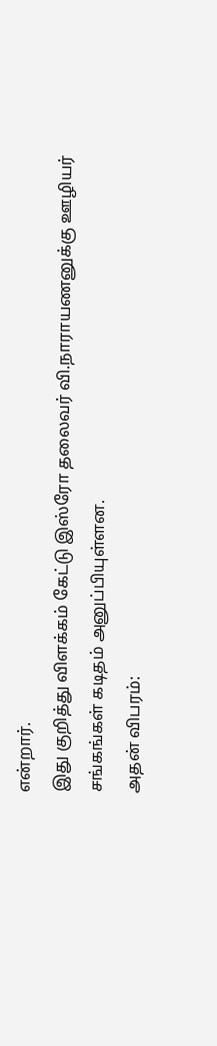என்றார்.
இது குறித்து விளக்கம் கேட்டு இஸ்ரோ தலைவர் வி.நாராயணனுக்கு ஊழியர் சங்கங்கள் கடிதம் அனுப்பியுள்ளன.
அதன் விபரம்: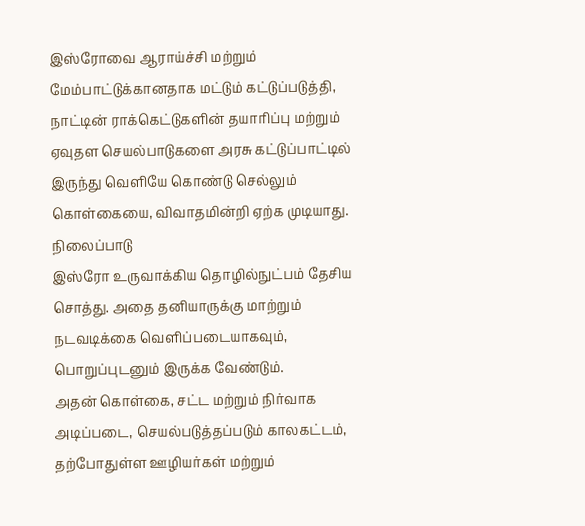இஸ்ரோவை ஆராய்ச்சி மற்றும் மேம்பாட்டுக்கானதாக மட்டும் கட்டுப்படுத்தி, நாட்டின் ராக்கெட்டுகளின் தயாரிப்பு மற்றும் ஏவுதள செயல்பாடுகளை அரசு கட்டுப்பாட்டில் இருந்து வெளியே கொண்டு செல்லும் கொள்கையை, விவாதமின்றி ஏற்க முடியாது.
நிலைப்பாடு
இஸ்ரோ உருவாக்கிய தொழில்நுட்பம் தேசிய சொத்து. அதை தனியாருக்கு மாற்றும் நடவடிக்கை வெளிப்படையாகவும், பொறுப்புடனும் இருக்க வேண்டும்.
அதன் கொள்கை, சட்ட மற்றும் நிர்வாக அடிப்படை, செயல்படுத்தப்படும் காலகட்டம், தற்போதுள்ள ஊழியர்கள் மற்றும்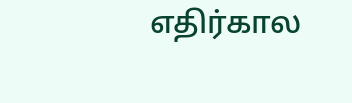எதிர்கால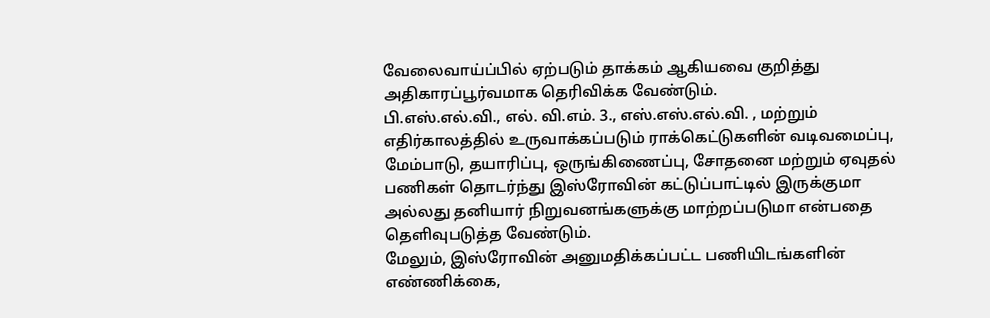வேலைவாய்ப்பில் ஏற்படும் தாக்கம் ஆகியவை குறித்து அதிகாரப்பூர்வமாக தெரிவிக்க வேண்டும்.
பி.எஸ்.எல்.வி., எல். வி.எம். 3., எஸ்.எஸ்.எல்.வி. , மற்றும் எதிர்காலத்தில் உருவாக்கப்படும் ராக்கெட்டுகளின் வடிவமைப்பு, மேம்பாடு, தயாரிப்பு, ஒருங்கிணைப்பு, சோதனை மற்றும் ஏவுதல் பணிகள் தொடர்ந்து இஸ்ரோவின் கட்டுப்பாட்டில் இருக்குமா அல்லது தனியார் நிறுவனங்களுக்கு மாற்றப்படுமா என்பதை தெளிவுபடுத்த வேண்டும்.
மேலும், இஸ்ரோவின் அனுமதிக்கப்பட்ட பணியிடங்களின் எண்ணிக்கை,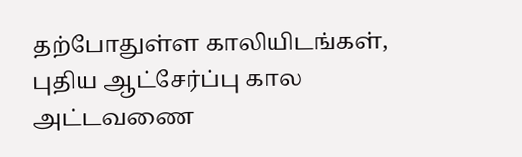தற்போதுள்ள காலியிடங்கள், புதிய ஆட்சேர்ப்பு கால அட்டவணை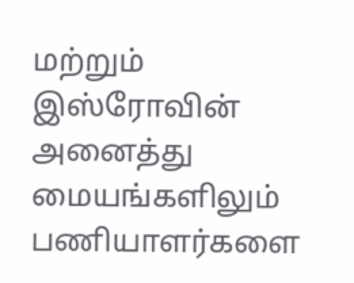மற்றும் இஸ்ரோவின் அனைத்து மையங்களிலும் பணியாளர்களை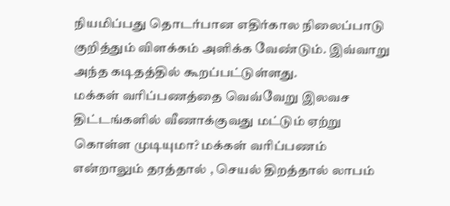நியமிப்பது தொடர்பான எதிர்கால நிலைப்பாடு குறித்தும் விளக்கம் அளிக்க வேண்டும். இவ்வாறு அந்த கடிதத்தில் கூறப்பட்டுள்ளது.
மக்கள் வரிப்பணத்தை வெவ்வேறு இலவச திட்டங்களில் வீணாக்குவது மட்டும் ஏற்று கொள்ள முடியுமா? மக்கள் வரிப்பணம் என்றாலும் தரத்தால் , செயல் திறத்தால் லாபம்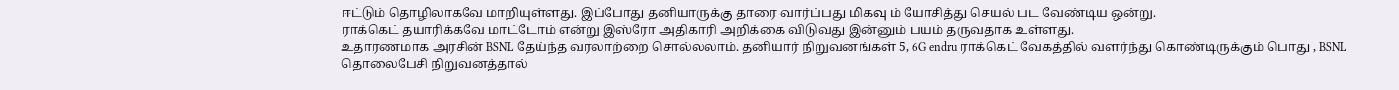ஈட்டும் தொழிலாகவே மாறியுள்ளது. இப்போது தனியாருக்கு தாரை வார்ப்பது மிகவு ம் யோசித்து செயல் பட வேண்டிய ஒன்று.
ராக்கெட் தயாரிக்கவே மாட்டோம் என்று இஸ்ரோ அதிகாரி அறிக்கை விடுவது இன்னும் பயம் தருவதாக உள்ளது.
உதாரணமாக அரசின் BSNL தேய்ந்த வரலாற்றை சொல்லலாம். தனியார் நிறுவனங்கள் 5, 6G endru ராக்கெட் வேகத்தில் வளர்ந்து கொண்டிருக்கும் பொது , BSNL தொலைபேசி நிறுவனத்தால்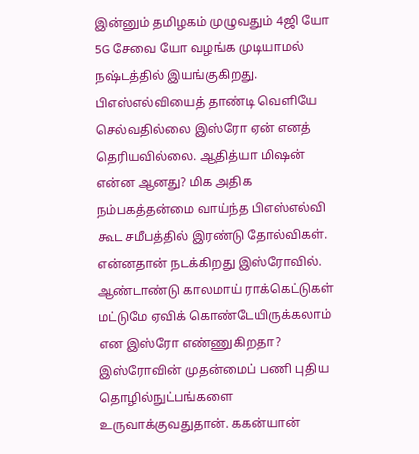இன்னும் தமிழகம் முழுவதும் 4ஜி யோ 5G சேவை யோ வழங்க முடியாமல் நஷ்டத்தில் இயங்குகிறது.
பிஎஸ்எல்வியைத் தாண்டி வெளியே செல்வதில்லை இஸ்ரோ ஏன் எனத் தெரியவில்லை. ஆதித்யா மிஷன் என்ன ஆனது? மிக அதிக நம்பகத்தன்மை வாய்ந்த பிஎஸ்எல்வி கூட சமீபத்தில் இரண்டு தோல்விகள். என்னதான் நடக்கிறது இஸ்ரோவில். ஆண்டாண்டு காலமாய் ராக்கெட்டுகள் மட்டுமே ஏவிக் கொண்டேயிருக்கலாம் என இஸ்ரோ எண்ணுகிறதா? இஸ்ரோவின் முதன்மைப் பணி புதிய தொழில்நுட்பங்களை உருவாக்குவதுதான். ககன்யான்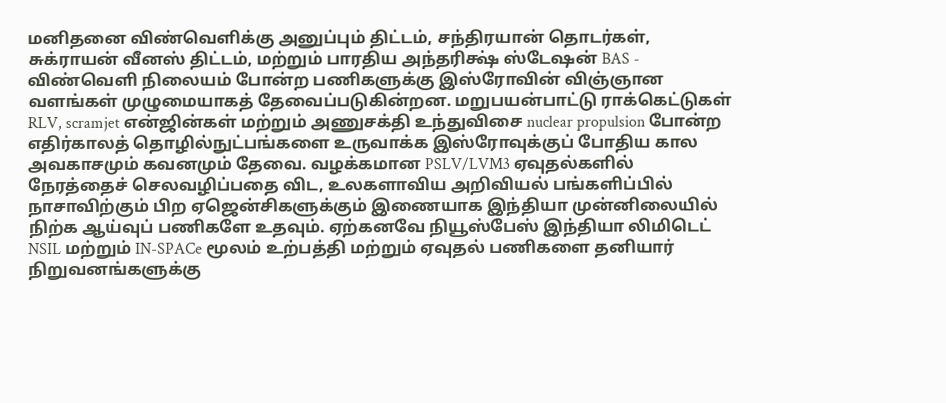மனிதனை விண்வெளிக்கு அனுப்பும் திட்டம், சந்திரயான் தொடர்கள், சுக்ராயன் வீனஸ் திட்டம், மற்றும் பாரதிய அந்தரிக்ஷ் ஸ்டேஷன் BAS - விண்வெளி நிலையம் போன்ற பணிகளுக்கு இஸ்ரோவின் விஞ்ஞான வளங்கள் முழுமையாகத் தேவைப்படுகின்றன. மறுபயன்பாட்டு ராக்கெட்டுகள் RLV, scramjet என்ஜின்கள் மற்றும் அணுசக்தி உந்துவிசை nuclear propulsion போன்ற எதிர்காலத் தொழில்நுட்பங்களை உருவாக்க இஸ்ரோவுக்குப் போதிய கால அவகாசமும் கவனமும் தேவை. வழக்கமான PSLV/LVM3 ஏவுதல்களில் நேரத்தைச் செலவழிப்பதை விட, உலகளாவிய அறிவியல் பங்களிப்பில் நாசாவிற்கும் பிற ஏஜென்சிகளுக்கும் இணையாக இந்தியா முன்னிலையில் நிற்க ஆய்வுப் பணிகளே உதவும். ஏற்கனவே நியூஸ்பேஸ் இந்தியா லிமிடெட் NSIL மற்றும் IN-SPACe மூலம் உற்பத்தி மற்றும் ஏவுதல் பணிகளை தனியார் நிறுவனங்களுக்கு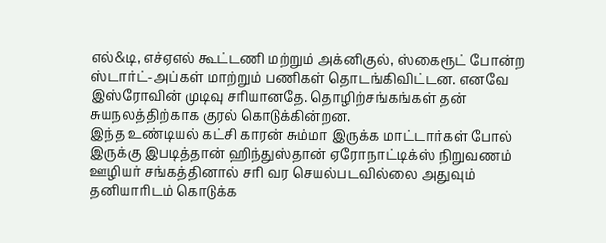எல்&டி, எச்ஏஎல் கூட்டணி மற்றும் அக்னிகுல், ஸ்கைரூட் போன்ற ஸ்டார்ட்-அப்கள் மாற்றும் பணிகள் தொடங்கிவிட்டன. எனவே இஸ்ரோவின் முடிவு சரியானதே. தொழிற்சங்கங்கள் தன் சுயநலத்திற்காக குரல் கொடுக்கின்றன.
இந்த உண்டியல் கட்சி காரன் சும்மா இருக்க மாட்டார்கள் போல் இருக்கு இபடித்தான் ஹிந்துஸ்தான் ஏரோநாட்டிக்ஸ் நிறுவணம் ஊழியர் சங்கத்தினால் சரி வர செயல்படவில்லை அதுவும் தனியாரிடம் கொடுக்க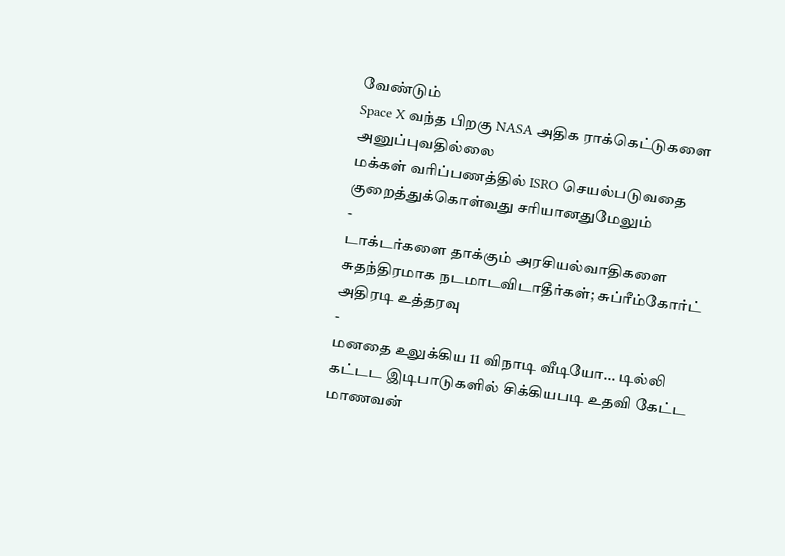வேண்டும்
Space X வந்த பிறகு NASA அதிக ராக்கெட்டுகளை அனுப்புவதில்லை
மக்கள் வரிப்பணத்தில் ISRO செயல்படுவதை குறைத்துக்கொள்வது சரியானதுமேலும்
-
டாக்டர்களை தாக்கும் அரசியல்வாதிகளை சுதந்திரமாக நடமாடவிடாதீர்கள்; சுப்ரீம்கோர்ட் அதிரடி உத்தரவு
-
மனதை உலுக்கிய 11 விநாடி வீடியோ... டில்லி கட்டட இடிபாடுகளில் சிக்கியபடி உதவி கேட்ட மாணவன்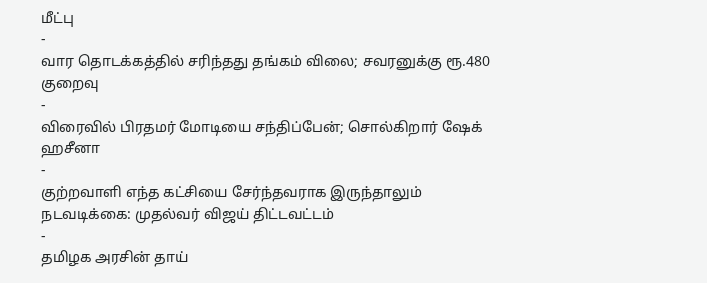மீட்பு
-
வார தொடக்கத்தில் சரிந்தது தங்கம் விலை; சவரனுக்கு ரூ.480 குறைவு
-
விரைவில் பிரதமர் மோடியை சந்திப்பேன்; சொல்கிறார் ஷேக் ஹசீனா
-
குற்றவாளி எந்த கட்சியை சேர்ந்தவராக இருந்தாலும் நடவடிக்கை: முதல்வர் விஜய் திட்டவட்டம்
-
தமிழக அரசின் தாய்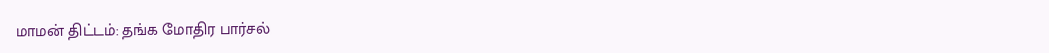மாமன் திட்டம்: தங்க மோதிர பார்சல்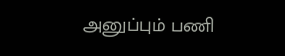அனுப்பும் பணி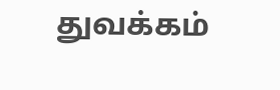துவக்கம்